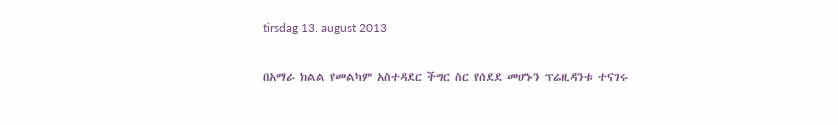tirsdag 13. august 2013

በአማራ ክልል የመልካም አስተዳደር ችግር ስር የሰደደ መሆኑን ፕሬዚዳንቱ ተናገሩ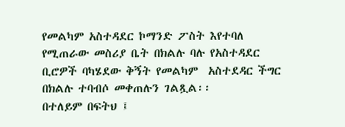የመልካም አስተዳደር ኮማንድ ፖስት እየተባለ የሚጠራው መስሪያ ቤት በክልሉ ባሉ የአስተዳደር ቢሮዎች ባካሄደው ቅኝት የመልካም  አስተደዳር ችግር በክልሉ ተባብሶ መቀጠሉን ገልጿል፡፡
በተለይም በፍትህ ፤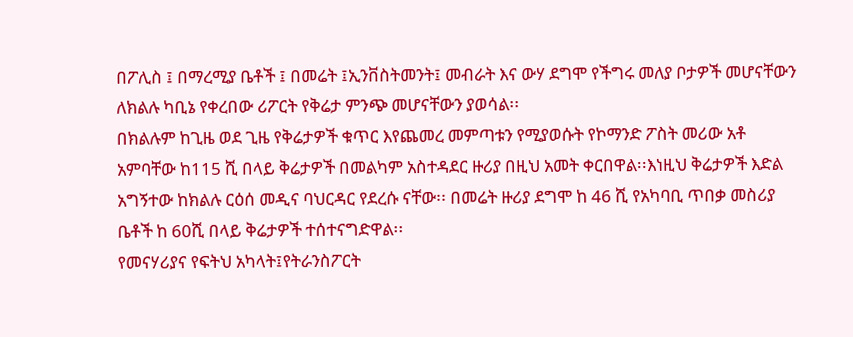በፖሊስ ፤ በማረሚያ ቤቶች ፤ በመሬት ፤ኢንቨስትመንት፤ መብራት እና ውሃ ደግሞ የችግሩ መለያ ቦታዎች መሆናቸውን ለክልሉ ካቢኔ የቀረበው ሪፖርት የቅሬታ ምንጭ መሆናቸውን ያወሳል፡፡
በክልሉም ከጊዜ ወደ ጊዜ የቅሬታዎች ቁጥር እየጨመረ መምጣቱን የሚያወሱት የኮማንድ ፖስት መሪው አቶ አምባቸው ከ115 ሺ በላይ ቅሬታዎች በመልካም አስተዳደር ዙሪያ በዚህ አመት ቀርበዋል፡፡እነዚህ ቅሬታዎች እድል አግኝተው ከክልሉ ርዕሰ መዲና ባህርዳር የደረሱ ናቸው፡፡ በመሬት ዙሪያ ደግሞ ከ 46 ሺ የአካባቢ ጥበቃ መስሪያ ቤቶች ከ 60ሺ በላይ ቅሬታዎች ተሰተናግድዋል፡፡
የመናሃሪያና የፍትህ አካላት፤የትራንስፖርት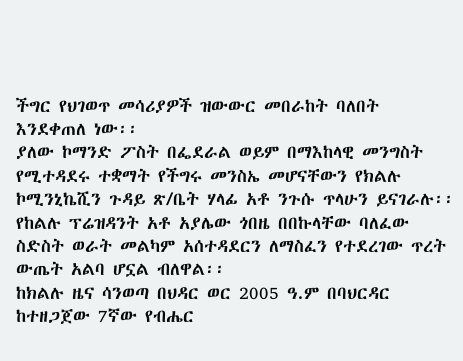ችግር የህገወጥ መሳሪያዎች ዝውውር መበራከት ባለበት እንደቀጠለ ነው፡፡
ያለው ኮማንድ ፖስት በፌደራል ወይም በማእከላዊ መንግስት የሚተዳደሩ ተቋማት የችግሩ መንስኤ መሆናቸውን የክልሉ ኮሚንኒኬሺን ጉዳይ ጽ/ቤት ሃላፊ አቶ ንጉሱ ጥላሁን ይናገራሉ፡፡
የከልሉ ፕሬዝዳንት አቶ አያሌው ጎበዜ በበኩላቸው ባለፈው ስድስት ወራት መልካም አሰተዳደርን ለማስፈን የተደረገው ጥረት ውጤት አልባ ሆኗል ብለዋል፡፡
ከክልሉ ዜና ሳንወጣ በህዳር ወር 2005 ዓ.ም በባህርዳር ከተዘጋጀው 7ኛው የብሔር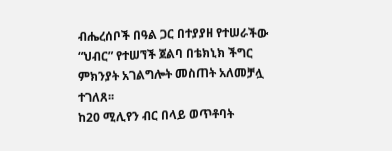ብሔረሰቦች በዓል ጋር በተያያዘ የተሠራችው “ህብር” የተሠኘች ጀልባ በቴክኒክ ችግር ምክንያት አገልግሎት መስጠት አለመቻሏ ተገለጸ፡፡
ከ20 ሚሊየን ብር በላይ ወጥቶባት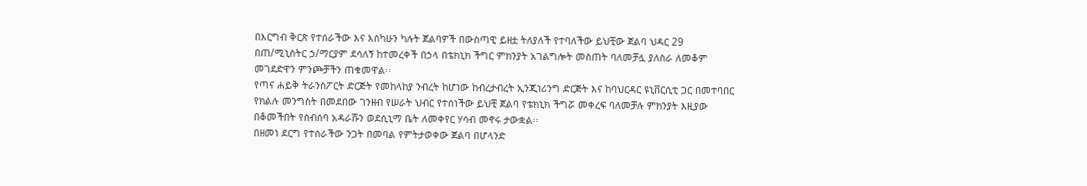በእርግብ ቅርጽ የተሰራችው እና እስካሁን ካሉት ጀልባዎች በውስጣዊ ይዘቷ ትለያለች የተባለችው ይህቺው ጀልባ ህዳር 29 በጠ/ሚኒስትር ኃ/ማርያም ደሳለኝ ከተመረቀች በኃላ በቴክኒክ ችግር ምክንያት አገልግሎት መስጠት ባለመቻሏ ያለስራ ለመቆም መገደድዋን ምንጮቻችን ጠቁመዋል፡፡
የጣና ሐይቅ ትራንስፖርት ድርጅት የመከላከያ ንብረት ከሆነው ከብረታብረት ኢንጂነሪንግ ድርጅት እና ከባህርዳር ዩኒቨርሲቲ ጋር በመተባበር የክልሉ መንግስት በመደበው ገንዘብ የሠራት ህብር የተሰነችው ይህቺ ጀልባ የቴክኒክ ችግሯ መቀረፍ ባለመቻሉ ምክንያት እዚያው በቆመችበት የስብሰባ አዳራሹን ወደሲኒማ ቤት ለመቀየር ሃሳብ መኖሩ ታውቋል፡፡
በዘመነ ደርግ የተሰራችው ንጋት በመባል የምትታወቀው ጀልባ በሆላንድ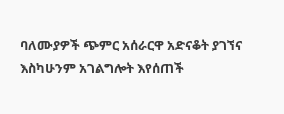ባለሙያዎች ጭምር አሰራርዋ አድናቆት ያገኘና እስካሁንም አገልግሎት እየሰጠች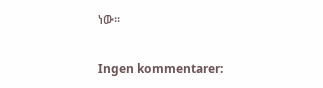ነው፡፡

Ingen kommentarer: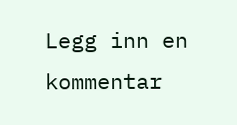Legg inn en kommentar